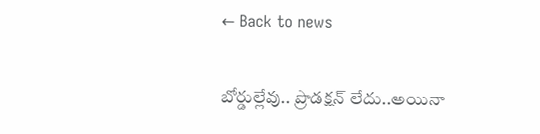← Back to news

బోర్డుల్లేవు.. ప్రొడక్షన్ లేదు..అయినా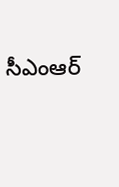సీఎంఆర్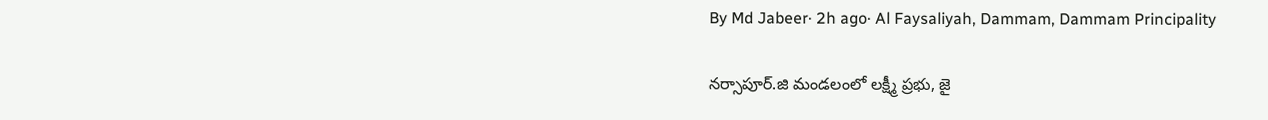By Md Jabeer· 2h ago· Al Faysaliyah, Dammam, Dammam Principality

నర్సాపూర్.జి మండలంలో లక్ష్మీ ప్రభు, జై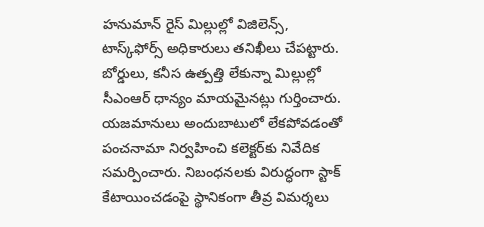హనుమాన్ రైస్ మిల్లుల్లో విజిలెన్స్, టాస్క్‌ఫోర్స్ అధికారులు తనిఖీలు చేపట్టారు. బోర్డులు, కనీస ఉత్పత్తి లేకున్నా మిల్లుల్లో సీఎంఆర్ ధాన్యం మాయమైనట్లు గుర్తించారు. యజమానులు అందుబాటులో లేకపోవడంతో పంచనామా నిర్వహించి కలెక్టర్‌కు నివేదిక సమర్పించారు. నిబంధనలకు విరుద్ధంగా స్టాక్ కేటాయించడంపై స్థానికంగా తీవ్ర విమర్శలు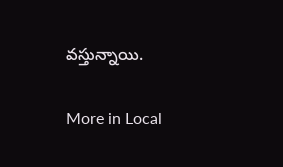వస్తున్నాయి.

More in Local